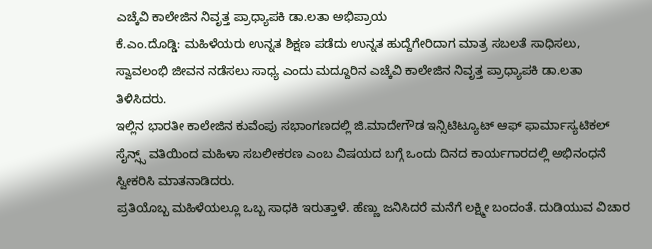ಎಚ್ಕೆವಿ ಕಾಲೇಜಿನ ನಿವೃತ್ತ ಪ್ರಾಧ್ಯಾಪಕಿ ಡಾ.ಲತಾ ಅಭಿಪ್ರಾಯ
ಕೆ.ಎಂ.ದೊಡ್ಡಿ: ಮಹಿಳೆಯರು ಉನ್ನತ ಶಿಕ್ಷಣ ಪಡೆದು ಉನ್ನತ ಹುದ್ದೆಗೇರಿದಾಗ ಮಾತ್ರ ಸಬಲತೆ ಸಾಧಿಸಲು, ಸ್ವಾವಲಂಭಿ ಜೀವನ ನಡೆಸಲು ಸಾಧ್ಯ ಎಂದು ಮದ್ದೂರಿನ ಎಚ್ಕೆವಿ ಕಾಲೇಜಿನ ನಿವೃತ್ತ ಪ್ರಾಧ್ಯಾಪಕಿ ಡಾ.ಲತಾ ತಿಳಿಸಿದರು.
ಇಲ್ಲಿನ ಭಾರತೀ ಕಾಲೇಜಿನ ಕುವೆಂಪು ಸಭಾಂಗಣದಲ್ಲಿ ಜಿ.ಮಾದೇಗೌಡ ಇನ್ಸಿಟಿಟ್ಯೂಟ್ ಆಫ್ ಫಾರ್ಮಾಸ್ಯಟಿಕಲ್ ಸೈನ್ಸ್ಸ್ ವತಿಯಿಂದ ಮಹಿಳಾ ಸಬಲೀಕರಣ ಎಂಬ ವಿಷಯದ ಬಗ್ಗೆ ಒಂದು ದಿನದ ಕಾರ್ಯಗಾರದಲ್ಲಿ ಅಭಿನಂಧನೆ ಸ್ವೀಕರಿಸಿ ಮಾತನಾಡಿದರು.
ಪ್ರತಿಯೊಬ್ಬ ಮಹಿಳೆಯಲ್ಲೂ ಒಬ್ಬ ಸಾಧಕಿ ಇರುತ್ತಾಳೆ. ಹೆಣ್ಣು ಜನಿಸಿದರೆ ಮನೆಗೆ ಲಕ್ಷ್ಮೀ ಬಂದಂತೆ. ದುಡಿಯುವ ವಿಚಾರ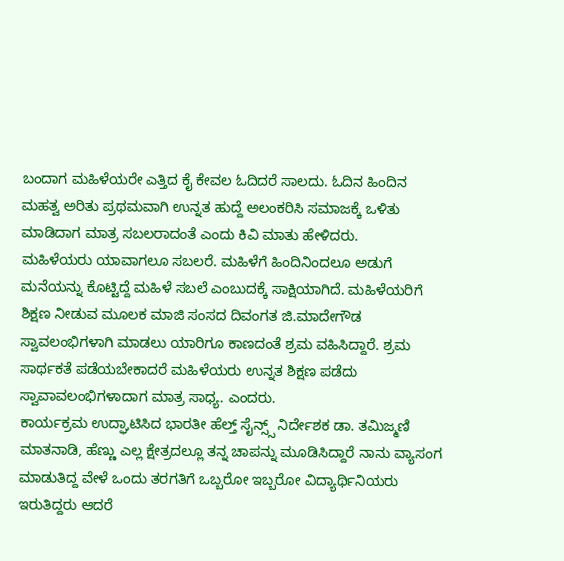ಬಂದಾಗ ಮಹಿಳೆಯರೇ ಎತ್ತಿದ ಕೈ ಕೇವಲ ಓದಿದರೆ ಸಾಲದು. ಓದಿನ ಹಿಂದಿನ ಮಹತ್ವ ಅರಿತು ಪ್ರಥಮವಾಗಿ ಉನ್ನತ ಹುದ್ದೆ ಅಲಂಕರಿಸಿ ಸಮಾಜಕ್ಕೆ ಒಳಿತು ಮಾಡಿದಾಗ ಮಾತ್ರ ಸಬಲರಾದಂತೆ ಎಂದು ಕಿವಿ ಮಾತು ಹೇಳಿದರು.
ಮಹಿಳೆಯರು ಯಾವಾಗಲೂ ಸಬಲರೆ. ಮಹಿಳೆಗೆ ಹಿಂದಿನಿಂದಲೂ ಅಡುಗೆ ಮನೆಯನ್ನು ಕೊಟ್ಟಿದ್ದೆ ಮಹಿಳೆ ಸಬಲೆ ಎಂಬುದಕ್ಕೆ ಸಾಕ್ಷಿಯಾಗಿದೆ. ಮಹಿಳೆಯರಿಗೆ ಶಿಕ್ಷಣ ನೀಡುವ ಮೂಲಕ ಮಾಜಿ ಸಂಸದ ದಿವಂಗತ ಜಿ.ಮಾದೇಗೌಡ ಸ್ವಾವಲಂಭಿಗಳಾಗಿ ಮಾಡಲು ಯಾರಿಗೂ ಕಾಣದಂತೆ ಶ್ರಮ ವಹಿಸಿದ್ದಾರೆ. ಶ್ರಮ ಸಾರ್ಥಕತೆ ಪಡೆಯಬೇಕಾದರೆ ಮಹಿಳೆಯರು ಉನ್ನತ ಶಿಕ್ಷಣ ಪಡೆದು ಸ್ವಾವಾವಲಂಭಿಗಳಾದಾಗ ಮಾತ್ರ ಸಾಧ್ಯ. ಎಂದರು.
ಕಾರ್ಯಕ್ರಮ ಉದ್ಘಾಟಿಸಿದ ಭಾರತೀ ಹೆಲ್ತ್ ಸೈನ್ಸ್ಸ್ ನಿರ್ದೇಶಕ ಡಾ. ತಮಿಜ್ಮಣಿ ಮಾತನಾಡಿ, ಹೆಣ್ಣು ಎಲ್ಲ ಕ್ಷೇತ್ರದಲ್ಲೂ ತನ್ನ ಚಾಪನ್ನು ಮೂಡಿಸಿದ್ದಾರೆ ನಾನು ವ್ಯಾಸಂಗ ಮಾಡುತಿದ್ದ ವೇಳೆ ಒಂದು ತರಗತಿಗೆ ಒಬ್ಬರೋ ಇಬ್ಬರೋ ವಿದ್ಯಾರ್ಥಿನಿಯರು ಇರುತಿದ್ದರು ಆದರೆ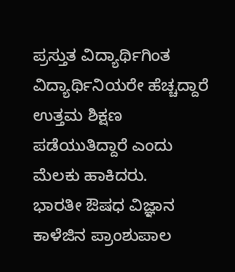ಪ್ರಸ್ತುತ ವಿದ್ಯಾರ್ಥಿಗಿಂತ ವಿದ್ಯಾರ್ಥಿನಿಯರೇ ಹೆಚ್ಚದ್ದಾರೆ ಉತ್ತಮ ಶಿಕ್ಷಣ ಪಡೆಯುತಿದ್ದಾರೆ ಎಂದು ಮೆಲಕು ಹಾಕಿದರು.
ಭಾರತೀ ಔಷಧ ವಿಜ್ಞಾನ ಕಾಳೆಜಿನ ಪ್ರಾಂಶುಪಾಲ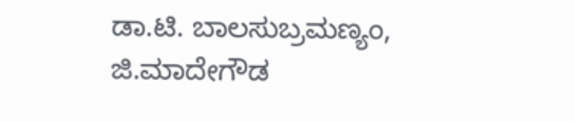ಡಾ.ಟಿ. ಬಾಲಸುಬ್ರಮಣ್ಯಂ, ಜಿ.ಮಾದೇಗೌಡ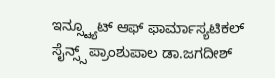ಇನ್ಸ್ಟ್ಯೂಟ್ ಆಫ್ ಫಾರ್ಮಾಸ್ಯಟಿಕಲ್ ಸೈನ್ಸ್ಸ್ ಪ್ರಾಂಶುಪಾಲ ಡಾ.ಜಗದೀಶ್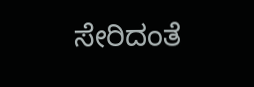ಸೇರಿದಂತೆ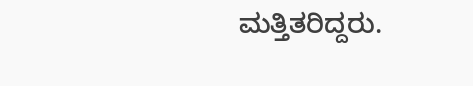ಮತ್ತಿತರಿದ್ದರು.